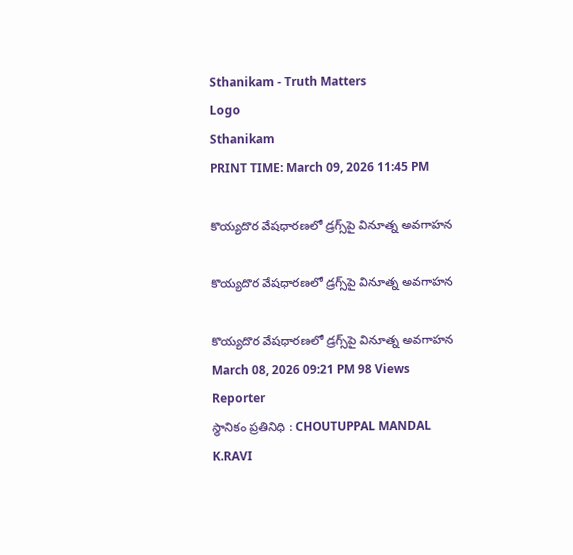Sthanikam - Truth Matters
Logo
Sthanikam
PRINT TIME: March 09, 2026 11:45 PM

కొయ్యదొర వేషధారణలో డ్రగ్స్‌పై వినూత్న అవగాహన

కొయ్యదొర వేషధారణలో డ్రగ్స్‌పై వినూత్న అవగాహన

కొయ్యదొర వేషధారణలో డ్రగ్స్‌పై వినూత్న అవగాహన
March 08, 2026 09:21 PM 98 Views
Reporter
స్థానికం ప్రతినిధి : CHOUTUPPAL MANDAL
K.RAVI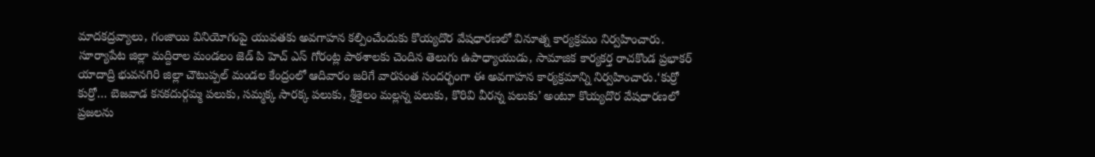మాదకద్రవ్యాలు, గంజాయి వినియోగంపై యువతకు అవగాహన కల్పించేందుకు కొయ్యదొర వేషధారణలో వినూత్న కార్యక్రమం నిర్వహించారు. సూర్యాపేట జిల్లా మద్దిరాల మండలం జెడ్ పి హెచ్ ఎస్ గోరంట్ల పాఠశాలకు చెందిన తెలుగు ఉపాధ్యాయుడు, సామాజిక కార్యకర్త రాచకొండ ప్రభాకర్ యాదాద్రి భువనగిరి జిల్లా చౌటుప్పల్ మండల కేంద్రంలో ఆదివారం జరిగే వారసంత సందర్భంగా ఈ అవగాహన కార్యక్రమాన్ని నిర్వహించారు.‘కుర్రో కుర్రో… బెజవాడ కనకదుర్గమ్మ పలుకు, సమ్మక్క సారక్క పలుకు, శ్రీశైలం మల్లన్న పలుకు, కొరివి వీరన్న పలుకు’ అంటూ కొయ్యదొర వేషధారణలో ప్రజలను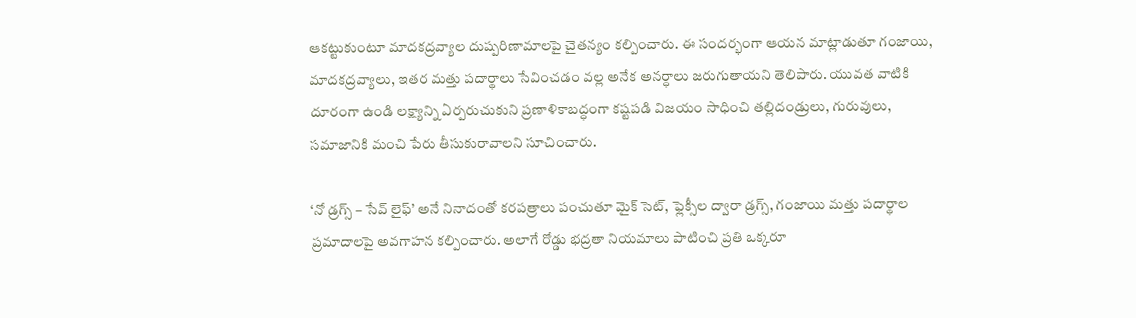ఆకట్టుకుంటూ మాదకద్రవ్యాల దుష్పరిణామాలపై చైతన్యం కల్పించారు. ఈ సందర్భంగా ఆయన మాట్లాడుతూ గంజాయి, మాదకద్రవ్యాలు, ఇతర మత్తు పదార్థాలు సేవించడం వల్ల అనేక అనర్ధాలు జరుగుతాయని తెలిపారు. యువత వాటికి దూరంగా ఉండి లక్ష్యాన్ని ఏర్పరుచుకుని ప్రణాళికాబద్ధంగా కష్టపడి విజయం సాధించి తల్లిదండ్రులు, గురువులు, సమాజానికి మంచి పేరు తీసుకురావాలని సూచించారు.

‘నో డ్రగ్స్ – సేవ్ లైఫ్’ అనే నినాదంతో కరపత్రాలు పంచుతూ మైక్ సెట్, ఫ్లెక్సీల ద్వారా డ్రగ్స్, గంజాయి మత్తు పదార్థాల ప్రమాదాలపై అవగాహన కల్పించారు. అలాగే రోడ్డు భద్రతా నియమాలు పాటించి ప్రతి ఒక్కరూ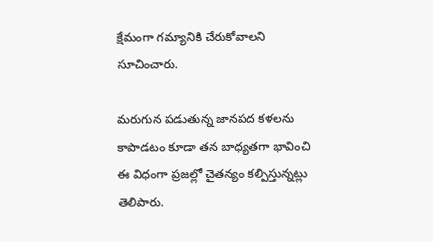క్షేమంగా గమ్యానికి చేరుకోవాలని సూచించారు.

మరుగున పడుతున్న జానపద కళలను కాపాడటం కూడా తన బాధ్యతగా భావించి ఈ విధంగా ప్రజల్లో చైతన్యం కల్పిస్తున్నట్లు తెలిపారు.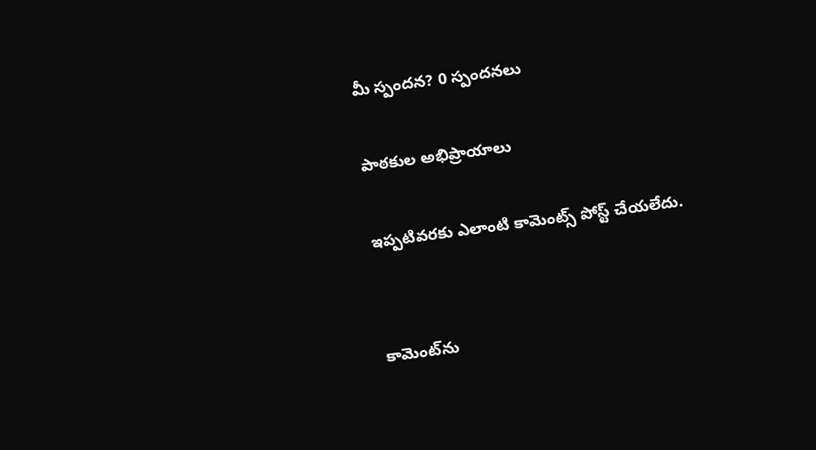మీ స్పందన? 0 స్పందనలు

పాఠకుల అభిప్రాయాలు

ఇప్పటివరకు ఎలాంటి కామెంట్స్ పోస్ట్ చేయలేదు.


కామెంట్‌ను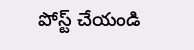పోస్ట్ చేయండి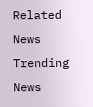Related News
Trending News